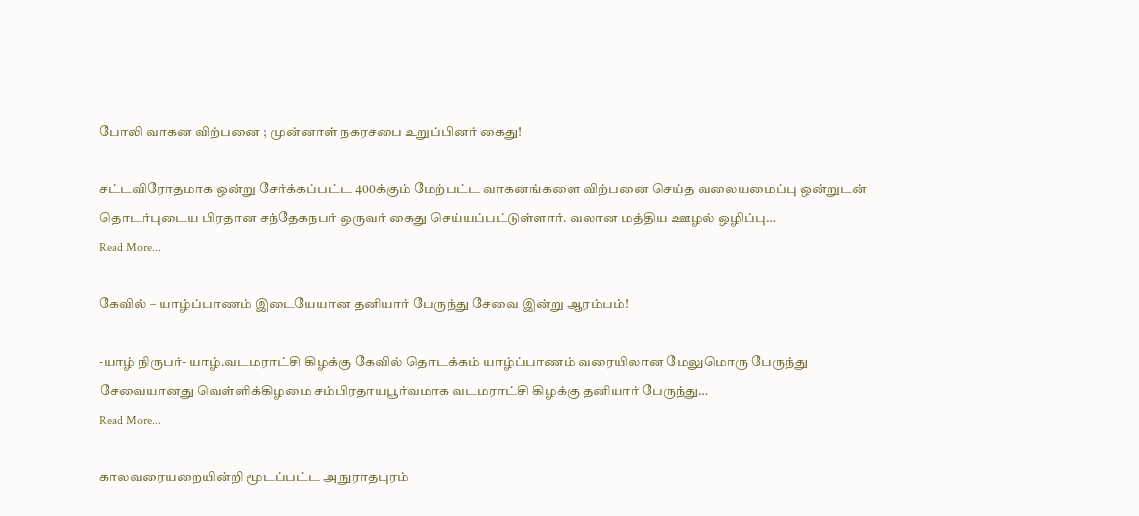போலி வாகன விற்பனை ; முன்னாள் நகரசபை உறுப்பினர் கைது!

சட்டவிரோதமாக ஒன்று சேர்க்கப்பட்ட 400க்கும் மேற்பட்ட வாகனங்களை விற்பனை செய்த வலையமைப்பு ஒன்றுடன் தொடர்புடைய பிரதான சந்தேகநபர் ஒருவர் கைது செய்யப்பட்டுள்ளார். வலான மத்திய ஊழல் ஒழிப்பு…
Read More...

கேவில் – யாழ்ப்பாணம் இடையேயான தனியார் பேருந்து சேவை இன்று ஆரம்பம்!

-யாழ் நிருபர்- யாழ்.வடமராட்சி கிழக்கு கேவில் தொடக்கம் யாழ்ப்பாணம் வரையிலான மேலுமொரு பேருந்து சேவையானது வெள்ளிக்கிழமை சம்பிரதாயபூர்வமாக வடமராட்சி கிழக்கு தனியார் பேருந்து…
Read More...

காலவரையறையின்றி மூடப்பட்ட அநுராதபுரம்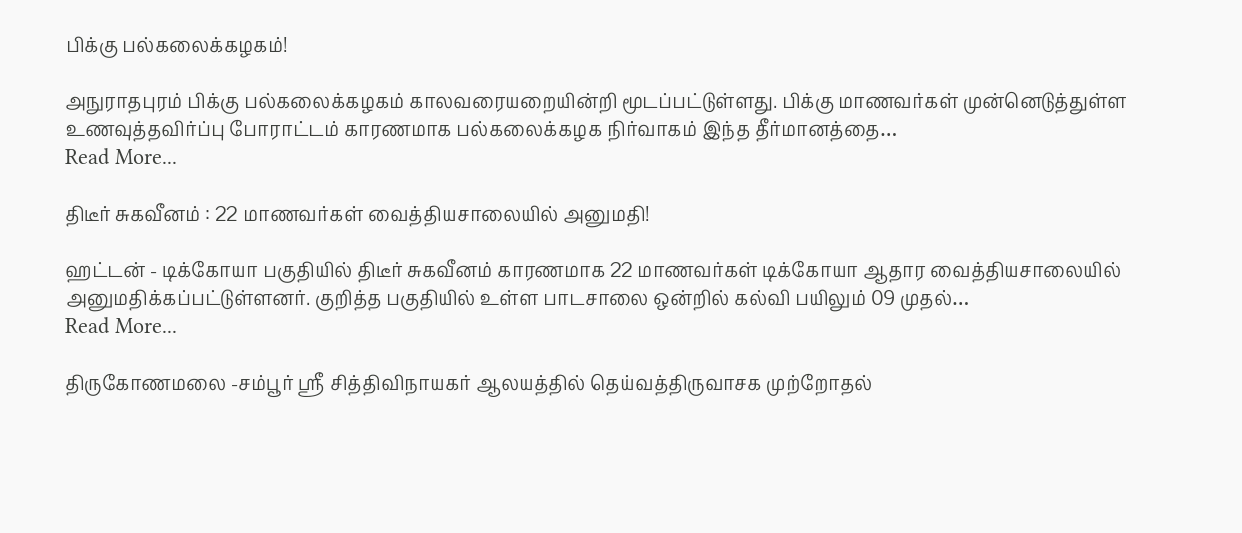பிக்கு பல்கலைக்கழகம்!

அநுராதபுரம் பிக்கு பல்கலைக்கழகம் காலவரையறையின்றி மூடப்பட்டுள்ளது. பிக்கு மாணவர்கள் முன்னெடுத்துள்ள உணவுத்தவிர்ப்பு போராட்டம் காரணமாக பல்கலைக்கழக நிர்வாகம் இந்த தீர்மானத்தை…
Read More...

திடீர் சுகவீனம் : 22 மாணவர்கள் வைத்தியசாலையில் அனுமதி!

ஹட்டன் - டிக்கோயா பகுதியில் திடீர் சுகவீனம் காரணமாக 22 மாணவர்கள் டிக்கோயா ஆதார வைத்தியசாலையில் அனுமதிக்கப்பட்டுள்ளனர். குறித்த பகுதியில் உள்ள பாடசாலை ஒன்றில் கல்வி பயிலும் 09 முதல்…
Read More...

திருகோணமலை -சம்பூர் ஶ்ரீ சித்திவிநாயகர் ஆலயத்தில் தெய்வத்திருவாசக முற்றோதல்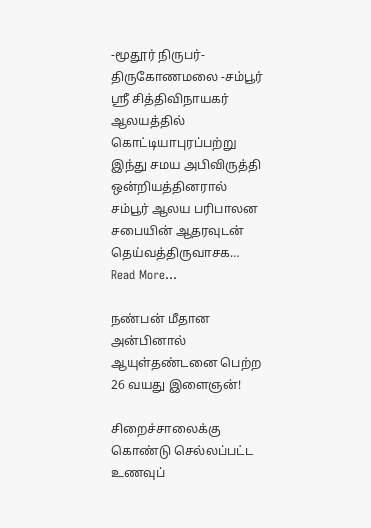-மூதூர் நிருபர்- திருகோணமலை -சம்பூர் ஶ்ரீ சித்திவிநாயகர் ஆலயத்தில் கொட்டியாபுரப்பற்று இந்து சமய அபிவிருத்தி ஒன்றியத்தினரால் சம்பூர் ஆலய பரிபாலன சபையின் ஆதரவுடன் தெய்வத்திருவாசக…
Read More...

நண்பன் மீதான அன்பினால் ஆயுள்தண்டனை பெற்ற 26 வயது இளைஞன்!

சிறைச்சாலைக்கு கொண்டு செல்லப்பட்ட உணவுப்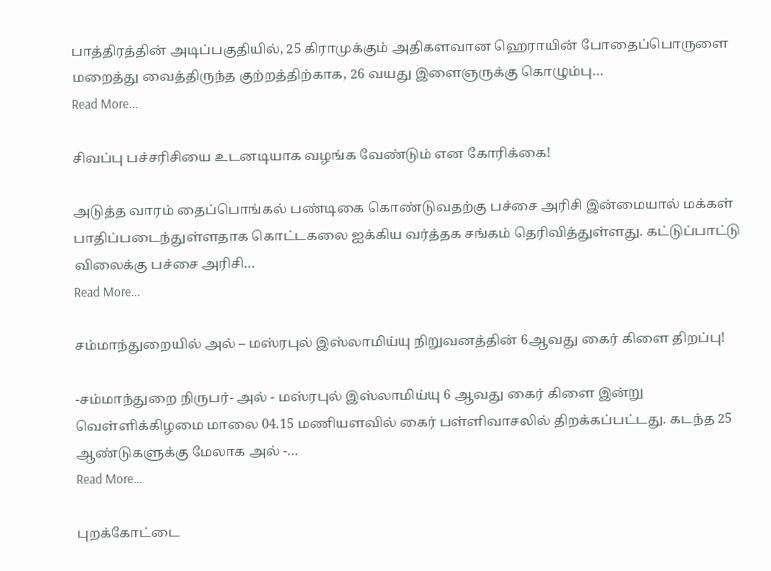பாத்திரத்தின் அடிப்பகுதியில், 25 கிராமுக்கும் அதிகளவான ஹெராயின் போதைப்பொருளை மறைத்து வைத்திருந்த குற்றத்திற்காக, 26 வயது இளைஞருக்கு கொழும்பு…
Read More...

சிவப்பு பச்சரிசியை உடனடியாக வழங்க வேண்டும் என கோரிக்கை!

அடுத்த வாரம் தைப்பொங்கல் பண்டிகை கொண்டுவதற்கு பச்சை அரிசி இன்மையால் மக்கள் பாதிப்படைந்துள்ளதாக கொட்டகலை ஐக்கிய வர்த்தக சங்கம் தெரிவித்துள்ளது. கட்டுப்பாட்டு விலைக்கு பச்சை அரிசி…
Read More...

சம்மாந்துறையில் அல் – மஸ்ரபுல் இஸ்லாமிய்யு நிறுவனத்தின் 6ஆவது கைர் கிளை திறப்பு!

-சம்மாந்துறை நிருபர்- அல் - மஸ்ரபுல் இஸ்லாமிய்யு 6 ஆவது கைர் கிளை இன்று வெள்ளிக்கிழமை மாலை 04.15 மணியளவில் கைர் பள்ளிவாசலில் திறக்கப்பட்டது. கடந்த 25 ஆண்டுகளுக்கு மேலாக அல் -…
Read More...

புறக்கோட்டை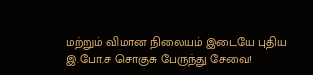மற்றும் விமான நிலையம் இடையே புதிய இ.போ.ச சொகுசு பேருந்து சேவை!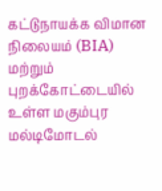கட்டுநாயக்க விமான நிலையம் (BIA)  மற்றும்  புறக்கோட்டையில் உள்ள மகும்புர மல்டிமோடல்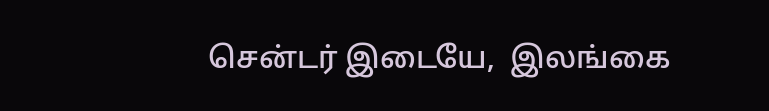சென்டர் இடையே,  இலங்கை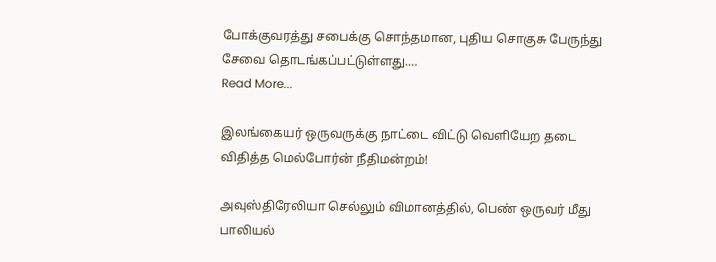போக்குவரத்து சபைக்கு சொந்தமான, புதிய சொகுசு பேருந்து சேவை தொடங்கப்பட்டுள்ளது.…
Read More...

இலங்கையர் ஒருவருக்கு நாட்டை விட்டு வெளியேற தடை விதித்த மெல்போர்ன் நீதிமன்றம்!

அவுஸ்திரேலியா செல்லும் விமானத்தில், பெண் ஒருவர் மீது பாலியல்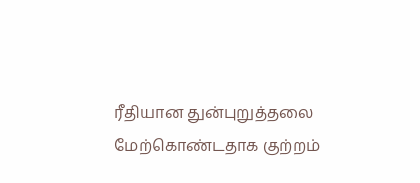ரீதியான துன்புறுத்தலை மேற்கொண்டதாக குற்றம்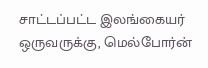சாட்டப்பட்ட இலங்கையர் ஒருவருக்கு, மெல்போர்ன்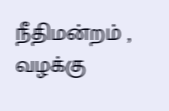நீதிமன்றம் , வழக்கு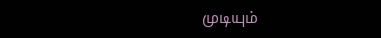முடியும்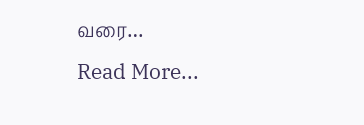வரை…
Read More...